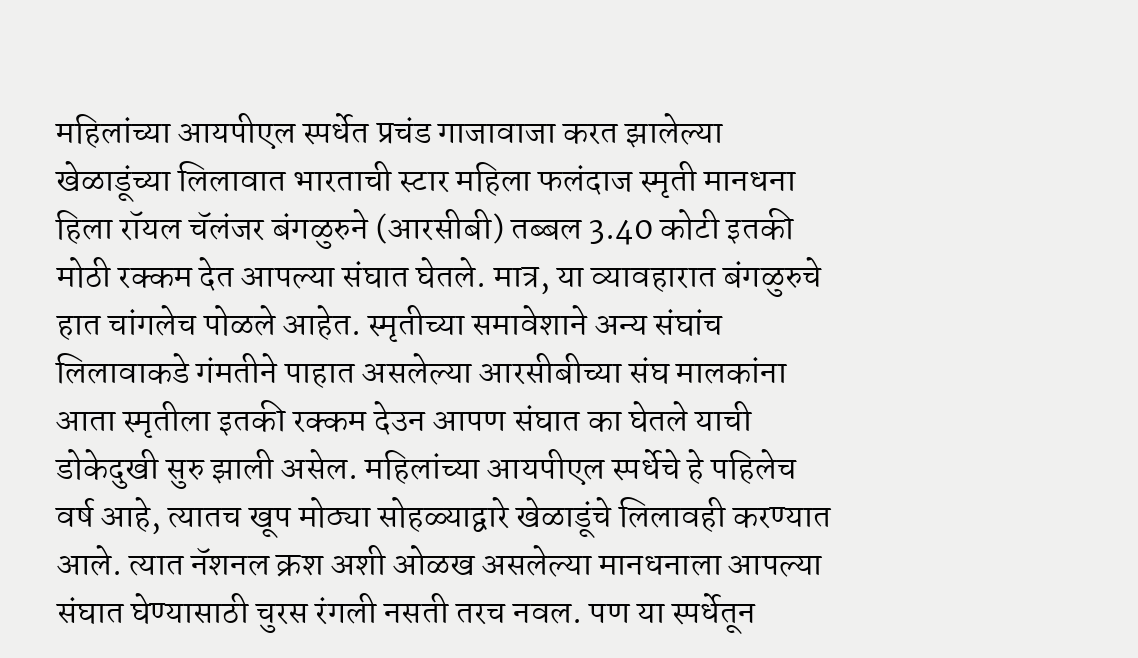महिलांच्या आयपीएल स्पर्धेत प्रचंड गाजावाजा करत झालेल्या खेळाडूंच्या लिलावात भारताची स्टार महिला फलंदाज स्मृती मानधना हिला रॉयल चॅलंजर बंगळुरुने (आरसीबी) तब्बल 3.40 कोटी इतकी मोठी रक्कम देत आपल्या संघात घेतले. मात्र, या व्यावहारात बंगळुरुचे हात चांगलेच पोळले आहेत. स्मृतीच्या समावेशाने अन्य संघांच लिलावाकडे गंमतीने पाहात असलेल्या आरसीबीच्या संघ मालकांना आता स्मृतीला इतकी रक्कम देउन आपण संघात का घेतले याची डोकेदुखी सुरु झाली असेल. महिलांच्या आयपीएल स्पर्धेचे हे पहिलेच वर्ष आहे, त्यातच खूप मोठ्या सोहळ्याद्वारे खेळाडूंचे लिलावही करण्यात आले. त्यात नॅशनल क्रश अशी ओळख असलेल्या मानधनाला आपल्या संघात घेण्यासाठी चुरस रंगली नसती तरच नवल. पण या स्पर्धेतून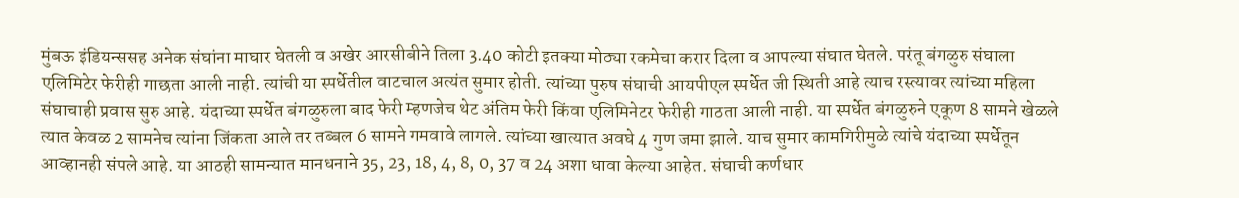मुंबऊ इंडियन्ससह अनेक संघांना माघार घेतली व अखेर आरसीबीने तिला 3.40 कोटी इतक्या मोठ्या रकमेचा करार दिला व आपल्या संघात घेतले. परंतू बंगळुरु संघाला एलिमिटेर फेरीही गाछता आली नाही. त्यांची या स्पर्धेतील वाटचाल अत्यंत सुमार होती. त्यांच्या पुरुष संघाची आयपीएल स्पर्धेत जी स्थिती आहे त्याच रस्त्यावर त्यांच्या महिला संघाचाही प्रवास सुरु आहे. यंदाच्या स्पर्धेत बंगळुरुला बाद फेरी म्हणजेच थेट अंतिम फेरी किंवा एलिमिनेटर फेरीही गाठता आली नाही. या स्पर्धेत बंगळुरुने एकूण 8 सामने खेळले त्यात केवळ 2 सामनेच त्यांना जिंकता आले तर तब्बल 6 सामने गमवावे लागले. त्यांच्या खात्यात अवघे 4 गुण जमा झाले. याच सुमार कामगिरीमुळे त्यांचे यंदाच्या स्पर्धेतून आव्हानही संपले आहे. या आठही सामन्यात मानधनाने 35, 23, 18, 4, 8, 0, 37 व 24 अशा धावा केल्या आहेत. संघाची कर्णधार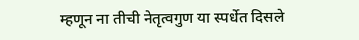म्हणून ना तीची नेतृत्वगुण या स्पर्धेत दिसले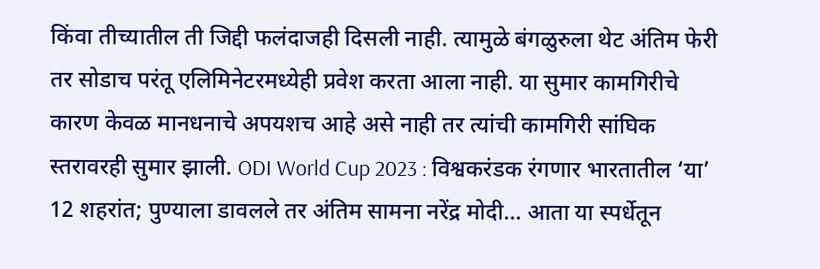किंवा तीच्यातील ती जिद्दी फलंदाजही दिसली नाही. त्यामुळे बंगळुरुला थेट अंतिम फेरी तर सोडाच परंतू एलिमिनेटरमध्येही प्रवेश करता आला नाही. या सुमार कामगिरीचे कारण केवळ मानधनाचे अपयशच आहे असे नाही तर त्यांची कामगिरी सांघिक स्तरावरही सुमार झाली. ODI World Cup 2023 : विश्वकरंडक रंगणार भारतातील ‘या’ 12 शहरांत; पुण्याला डावलले तर अंतिम सामना नरेंद्र मोदी… आता या स्पर्धेतून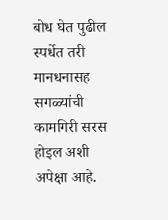बोध घेत पुढील स्पर्धेत तरी मानधनासह सगळ्यांची कामगिरी सरस होइल अशी अपेक्षा आहे.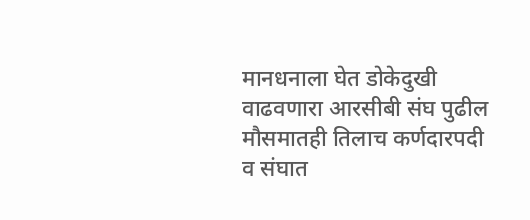मानधनाला घेत डोकेदुखी वाढवणारा आरसीबी संघ पुढील मौसमातही तिलाच कर्णदारपदी व संघात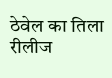ठेवेल का तिला रीलीज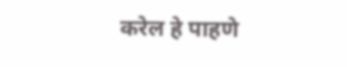करेल हे पाहणे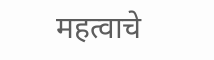महत्वाचे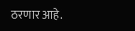ठरणार आहे.